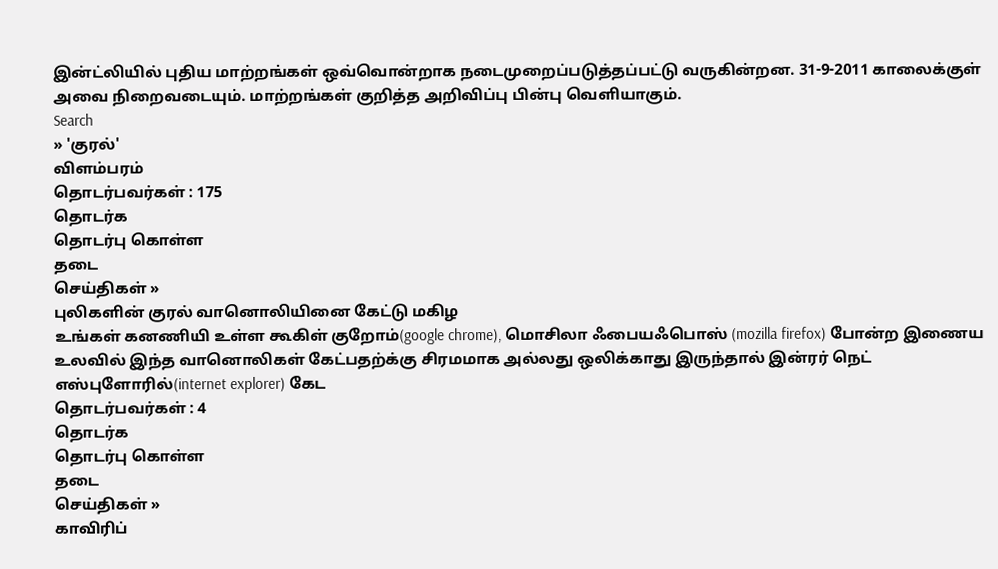இன்ட்லியில் புதிய மாற்றங்கள் ஒவ்வொன்றாக நடைமுறைப்படுத்தப்பட்டு வருகின்றன. 31-9-2011 காலைக்குள் அவை நிறைவடையும். மாற்றங்கள் குறித்த அறிவிப்பு பின்பு வெளியாகும்.
Search
» 'குரல்'
விளம்பரம்
தொடர்பவர்கள் : 175
தொடர்க
தொடர்பு கொள்ள
தடை
செய்திகள் »
புலிகளின் குரல் வானொலியினை கேட்டு மகிழ
உங்கள் கனணியி உள்ள கூகிள் குறோம்(google chrome), மொசிலா ஃபையஃபொஸ் (mozilla firefox) போன்ற இணைய உலவில் இந்த வானொலிகள் கேட்பதற்க்கு சிரமமாக அல்லது ஒலிக்காது இருந்தால் இன்ரர் நெட் எஸ்புளோரில்(internet explorer) கேட
தொடர்பவர்கள் : 4
தொடர்க
தொடர்பு கொள்ள
தடை
செய்திகள் »
காவிரிப்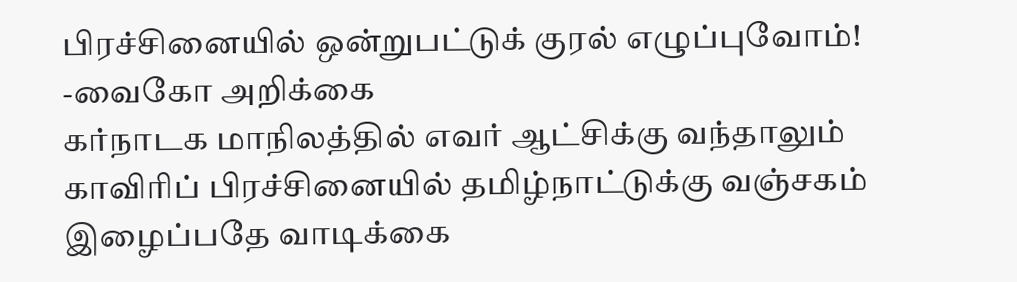பிரச்சினையில் ஒன்றுபட்டுக் குரல் எழுப்புவோம்!
-வைகோ அறிக்கை
கர்நாடக மாநிலத்தில் எவர் ஆட்சிக்கு வந்தாலும் காவிரிப் பிரச்சினையில் தமிழ்நாட்டுக்கு வஞ்சகம் இழைப்பதே வாடிக்கை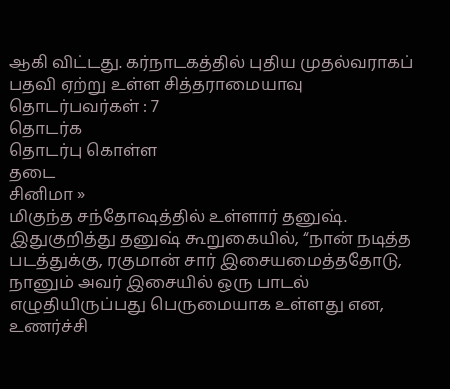ஆகி விட்டது. கர்நாடகத்தில் புதிய முதல்வராகப் பதவி ஏற்று உள்ள சித்தராமையாவு
தொடர்பவர்கள் : 7
தொடர்க
தொடர்பு கொள்ள
தடை
சினிமா »
மிகுந்த சந்தோஷத்தில் உள்ளார் தனுஷ். இதுகுறித்து தனுஷ் கூறுகையில், “நான் நடித்த படத்துக்கு, ரகுமான் சார் இசையமைத்ததோடு, நானும் அவர் இசையில் ஒரு பாடல் எழுதியிருப்பது பெருமையாக உள்ளது என, உணர்ச்சி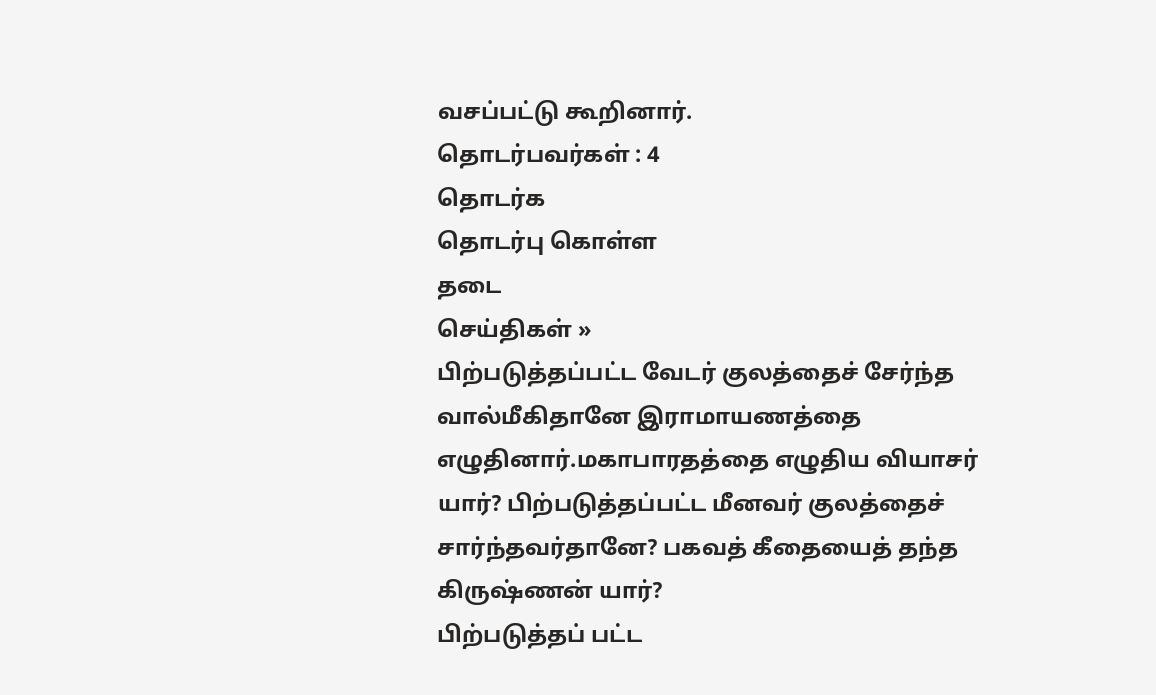வசப்பட்டு கூறினார்.
தொடர்பவர்கள் : 4
தொடர்க
தொடர்பு கொள்ள
தடை
செய்திகள் »
பிற்படுத்தப்பட்ட வேடர் குலத்தைச் சேர்ந்த வால்மீகிதானே இராமாயணத்தை எழுதினார்.மகாபாரதத்தை எழுதிய வியாசர் யார்? பிற்படுத்தப்பட்ட மீனவர் குலத்தைச் சார்ந்தவர்தானே? பகவத் கீதையைத் தந்த கிருஷ்ணன் யார்?
பிற்படுத்தப் பட்ட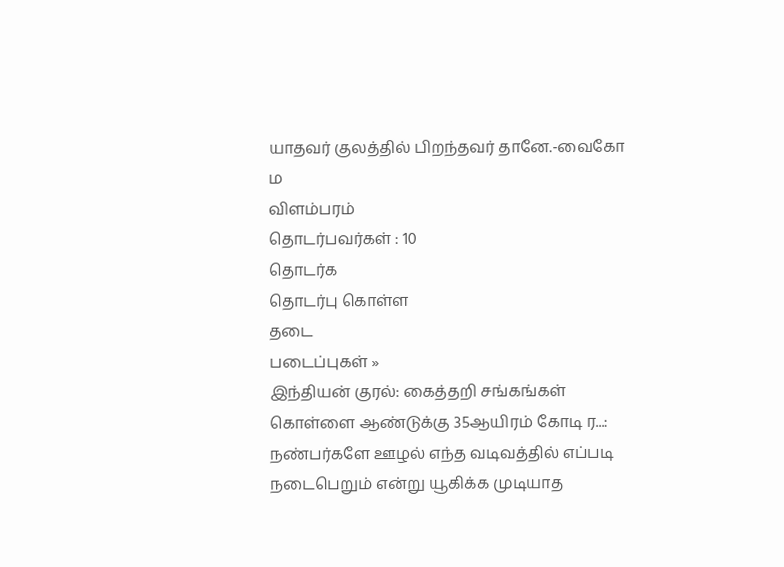யாதவர் குலத்தில் பிறந்தவர் தானே.-வைகோ
ம
விளம்பரம்
தொடர்பவர்கள் : 10
தொடர்க
தொடர்பு கொள்ள
தடை
படைப்புகள் »
இந்தியன் குரல்: கைத்தறி சங்கங்கள் கொள்ளை ஆண்டுக்கு 35ஆயிரம் கோடி ர...: நண்பர்களே ஊழல் எந்த வடிவத்தில் எப்படி நடைபெறும் என்று யூகிக்க முடியாத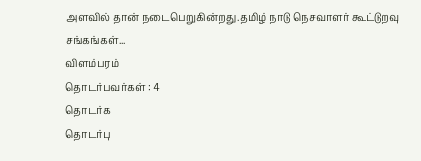அளவில் தான் நடைபெறுகின்றது.தமிழ் நாடு நெசவாளர் கூட்டுறவு சங்கங்கள்...
விளம்பரம்
தொடர்பவர்கள் : 4
தொடர்க
தொடர்பு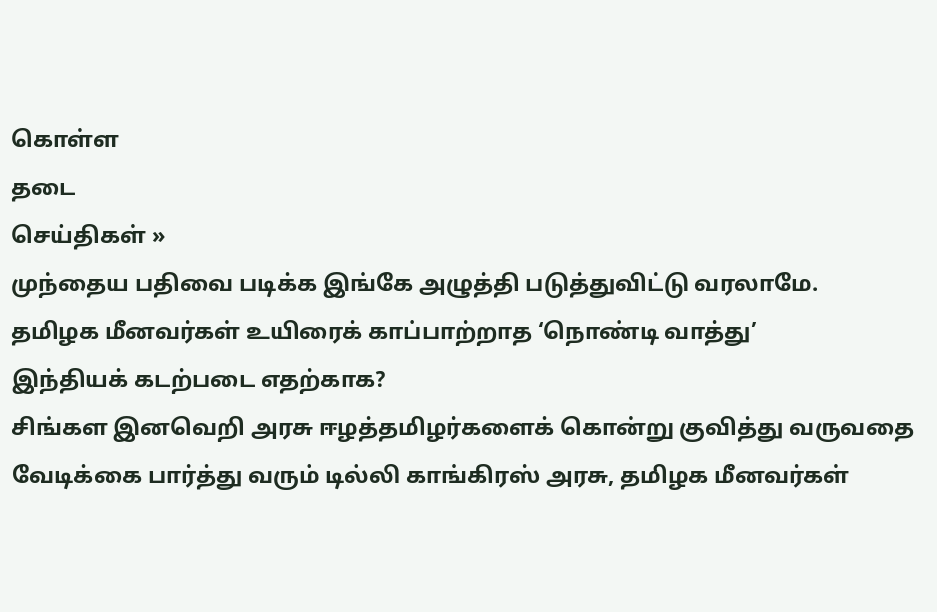கொள்ள
தடை
செய்திகள் »
முந்தைய பதிவை படிக்க இங்கே அழுத்தி படுத்துவிட்டு வரலாமே.
தமிழக மீனவர்கள் உயிரைக் காப்பாற்றாத ‘நொண்டி வாத்து’
இந்தியக் கடற்படை எதற்காக?
சிங்கள இனவெறி அரசு ஈழத்தமிழர்களைக் கொன்று குவித்து வருவதை வேடிக்கை பார்த்து வரும் டில்லி காங்கிரஸ் அரசு, தமிழக மீனவர்கள்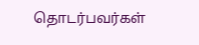தொடர்பவர்கள்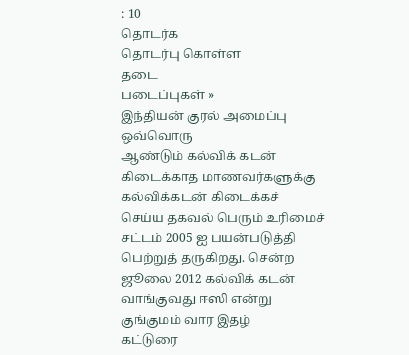: 10
தொடர்க
தொடர்பு கொள்ள
தடை
படைப்புகள் »
இந்தியன் குரல் அமைப்பு ஒவ்வொரு
ஆண்டும் கல்விக் கடன் கிடைக்காத மாணவர்களுக்கு கல்விக்கடன் கிடைக்கச்
செய்ய தகவல் பெரும் உரிமைச் சட்டம் 2005 ஐ பயன்படுத்தி பெற்றுத் தருகிறது. சென்ற ஜூலை 2012 கல்விக் கடன் வாங்குவது ஈஸி என்று குங்குமம் வார இதழ்
கட்டுரை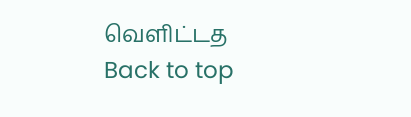வெளிட்டத
Back to top